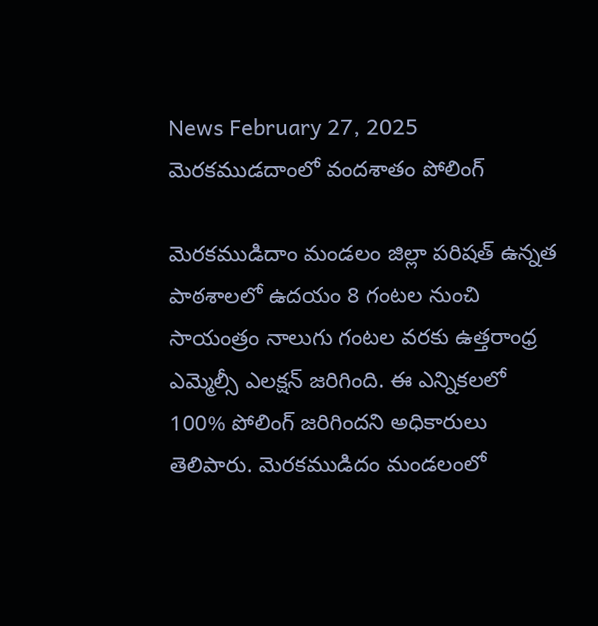News February 27, 2025
మెరకముడదాంలో వందశాతం పోలింగ్

మెరకముడిదాం మండలం జిల్లా పరిషత్ ఉన్నత పాఠశాలలో ఉదయం 8 గంటల నుంచి సాయంత్రం నాలుగు గంటల వరకు ఉత్తరాంధ్ర ఎమ్మెల్సీ ఎలక్షన్ జరిగింది. ఈ ఎన్నికలలో 100% పోలింగ్ జరిగిందని అధికారులు తెలిపారు. మెరకముడిదం మండలంలో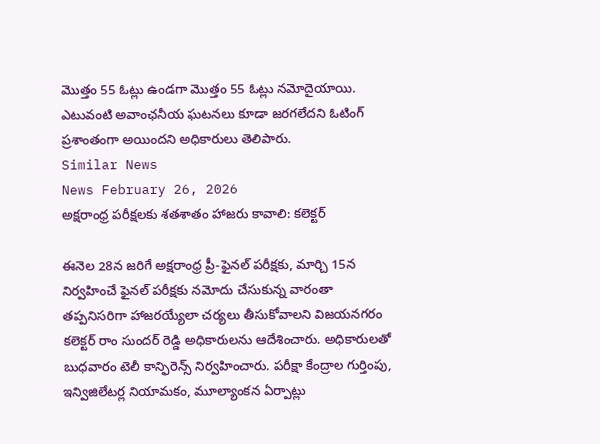మొత్తం 55 ఓట్లు ఉండగా మెుత్తం 55 ఓట్లు నమోదైయాయి. ఎటువంటి అవాంఛనీయ ఘటనలు కూడా జరగలేదని ఓటింగ్ ప్రశాంతంగా అయిందని అధికారులు తెలిపారు.
Similar News
News February 26, 2026
అక్షరాంధ్ర పరీక్షలకు శతశాతం హాజరు కావాలి: కలెక్టర్

ఈనెల 28న జరిగే అక్షరాంధ్ర ప్రీ-ఫైనల్ పరీక్షకు, మార్చి 15న నిర్వహించే ఫైనల్ పరీక్షకు నమోదు చేసుకున్న వారంతా తప్పనిసరిగా హాజరయ్యేలా చర్యలు తీసుకోవాలని విజయనగరం కలెక్టర్ రాం సుందర్ రెడ్డి అధికారులను ఆదేశించారు. అధికారులతో బుధవారం టెలీ కాన్ఫిరెన్స్ నిర్వహించారు. పరీక్షా కేంద్రాల గుర్తింపు, ఇన్విజిలేటర్ల నియామకం, మూల్యాంకన ఏర్పాట్లు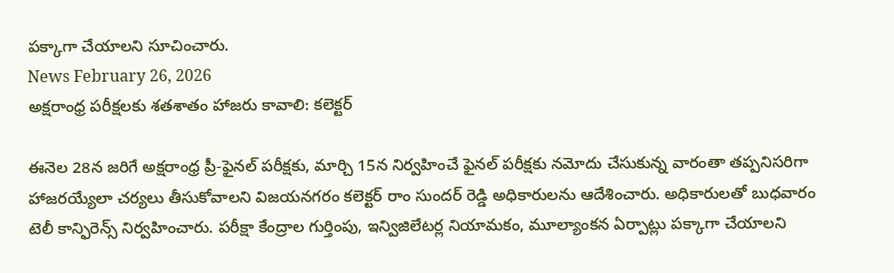పక్కాగా చేయాలని సూచించారు.
News February 26, 2026
అక్షరాంధ్ర పరీక్షలకు శతశాతం హాజరు కావాలి: కలెక్టర్

ఈనెల 28న జరిగే అక్షరాంధ్ర ప్రీ-ఫైనల్ పరీక్షకు, మార్చి 15న నిర్వహించే ఫైనల్ పరీక్షకు నమోదు చేసుకున్న వారంతా తప్పనిసరిగా హాజరయ్యేలా చర్యలు తీసుకోవాలని విజయనగరం కలెక్టర్ రాం సుందర్ రెడ్డి అధికారులను ఆదేశించారు. అధికారులతో బుధవారం టెలీ కాన్ఫిరెన్స్ నిర్వహించారు. పరీక్షా కేంద్రాల గుర్తింపు, ఇన్విజిలేటర్ల నియామకం, మూల్యాంకన ఏర్పాట్లు పక్కాగా చేయాలని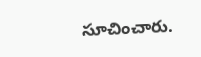సూచించారు.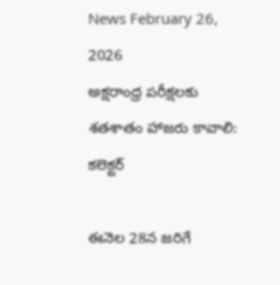News February 26, 2026
అక్షరాంధ్ర పరీక్షలకు శతశాతం హాజరు కావాలి: కలెక్టర్

ఈనెల 28న జరిగే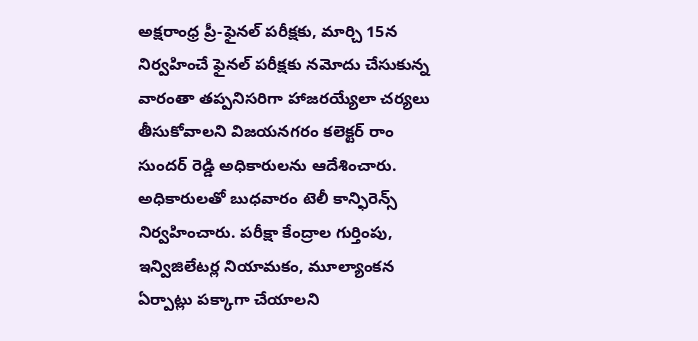అక్షరాంధ్ర ప్రీ-ఫైనల్ పరీక్షకు, మార్చి 15న నిర్వహించే ఫైనల్ పరీక్షకు నమోదు చేసుకున్న వారంతా తప్పనిసరిగా హాజరయ్యేలా చర్యలు తీసుకోవాలని విజయనగరం కలెక్టర్ రాం సుందర్ రెడ్డి అధికారులను ఆదేశించారు. అధికారులతో బుధవారం టెలీ కాన్ఫిరెన్స్ నిర్వహించారు. పరీక్షా కేంద్రాల గుర్తింపు, ఇన్విజిలేటర్ల నియామకం, మూల్యాంకన ఏర్పాట్లు పక్కాగా చేయాలని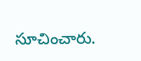సూచించారు.